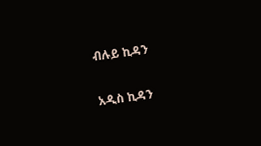ብሉይ ኪዳን

አዲስ ኪዳን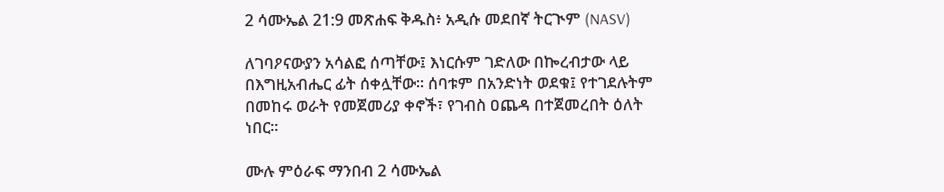2 ሳሙኤል 21:9 መጽሐፍ ቅዱስ፥ አዲሱ መደበኛ ትርጒም (NASV)

ለገባዖናውያን አሳልፎ ሰጣቸው፤ እነርሱም ገድለው በኰረብታው ላይ በእግዚአብሔር ፊት ሰቀሏቸው። ሰባቱም በአንድነት ወደቁ፤ የተገደሉትም በመከሩ ወራት የመጀመሪያ ቀኖች፣ የገብስ ዐጨዳ በተጀመረበት ዕለት ነበር።

ሙሉ ምዕራፍ ማንበብ 2 ሳሙኤል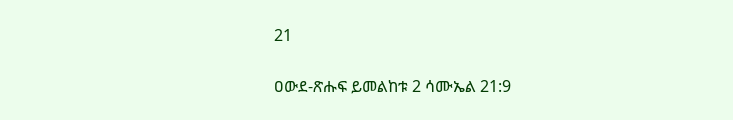21

ዐውደ-ጽሑፍ ይመልከቱ 2 ሳሙኤል 21:9